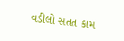વડીલો સતત કામ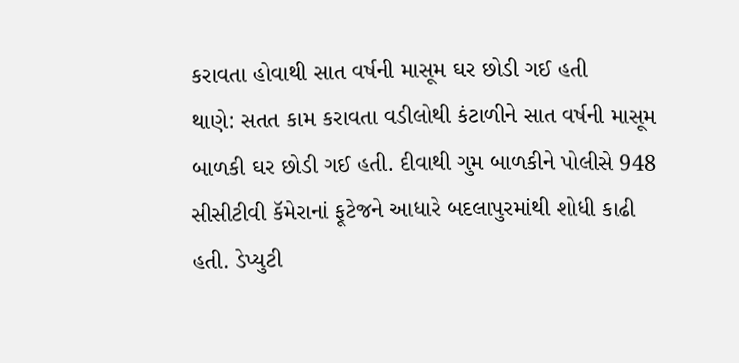કરાવતા હોવાથી સાત વર્ષની માસૂમ ઘર છોડી ગઈ હતી
થાણે: સતત કામ કરાવતા વડીલોથી કંટાળીને સાત વર્ષની માસૂમ બાળકી ઘર છોડી ગઈ હતી. દીવાથી ગુમ બાળકીને પોલીસે 948 સીસીટીવી કૅમેરાનાં ફૂટેજને આધારે બદલાપુરમાંથી શોધી કાઢી હતી. ડેપ્યુટી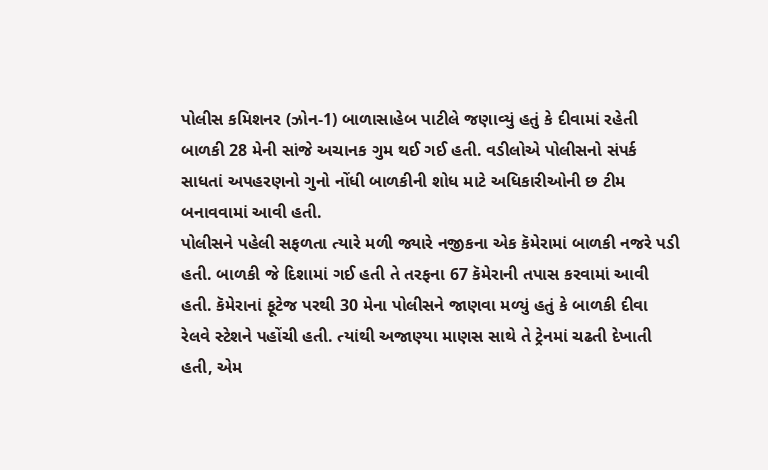પોલીસ કમિશનર (ઝોન-1) બાળાસાહેબ પાટીલે જણાવ્યું હતું કે દીવામાં રહેતી બાળકી 28 મેની સાંજે અચાનક ગુમ થઈ ગઈ હતી. વડીલોએ પોલીસનો સંપર્ક સાધતાં અપહરણનો ગુનો નોંધી બાળકીની શોધ માટે અધિકારીઓની છ ટીમ બનાવવામાં આવી હતી.
પોલીસને પહેલી સફળતા ત્યારે મળી જ્યારે નજીકના એક કૅમેરામાં બાળકી નજરે પડી હતી. બાળકી જે દિશામાં ગઈ હતી તે તરફના 67 કૅમેરાની તપાસ કરવામાં આવી હતી. કૅમેરાનાં ફૂટેજ પરથી 30 મેના પોલીસને જાણવા મળ્યું હતું કે બાળકી દીવા રેલવે સ્ટેશને પહોંચી હતી. ત્યાંથી અજાણ્યા માણસ સાથે તે ટ્રેનમાં ચઢતી દેખાતી હતી, એમ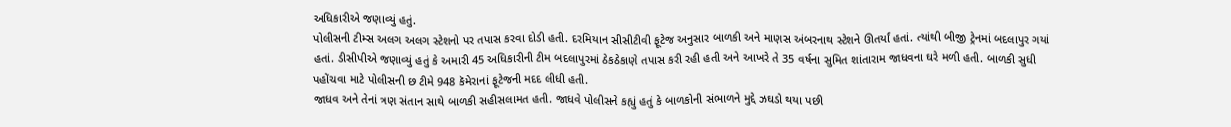અધિકારીએ જણાવ્યું હતું.
પોલીસની ટીમ્સ અલગ અલગ સ્ટેશનો પર તપાસ કરવા દોડી હતી. દરમિયાન સીસીટીવી ફૂટેજ અનુસાર બાળકી અને માણસ અંબરનાથ સ્ટેશને ઊતર્યાં હતાં. ત્યાંથી બીજી ટ્રેનમાં બદલાપુર ગયાં હતાં. ડીસીપીએ જણાવ્યું હતું કે અમારી 45 અધિકારીની ટીમ બદલાપુરમાં ઠેકઠેકાણે તપાસ કરી રહી હતી અને આખરે તે 35 વર્ષના સુમિત શાંતારામ જાધવના ઘરે મળી હતી. બાળકી સુધી પહોંચવા માટે પોલીસની છ ટીમે 948 કૅમેરાનાં ફૂટેજની મદદ લીધી હતી.
જાધવ અને તેનાં ત્રણ સંતાન સાથે બાળકી સહીસલામત હતી. જાધવે પોલીસને કહ્યું હતું કે બાળકોની સંભાળને મુદ્દે ઝઘડો થયા પછી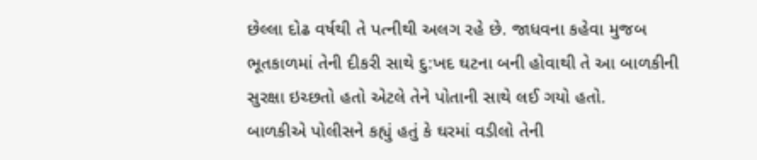છેલ્લા દોઢ વર્ષથી તે પત્નીથી અલગ રહે છે. જાધવના કહેવા મુજબ ભૂતકાળમાં તેની દીકરી સાથે દુ:ખદ ઘટના બની હોવાથી તે આ બાળકીની સુરક્ષા ઇચ્છતો હતો એટલે તેને પોતાની સાથે લઈ ગયો હતો.
બાળકીએ પોલીસને કહ્યું હતું કે ઘરમાં વડીલો તેની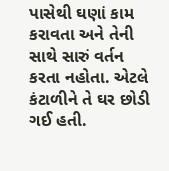પાસેથી ઘણાં કામ કરાવતા અને તેની સાથે સારું વર્તન કરતા નહોતા. એટલે કંટાળીને તે ઘર છોડી ગઈ હતી.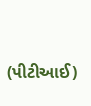(પીટીઆઈ)